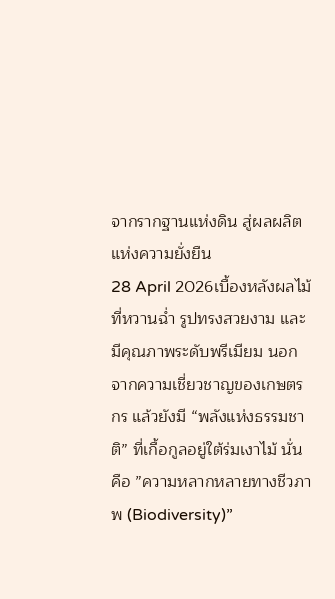จากรากฐานแห่งดิน สู่ผลผลิตแห่งความยั่งยืน
28 April 2026เบื้องหลังผลไม้ที่หวานฉ่ำ รูปทรงสวยงาม และมีคุณภาพระดับพรีเมียม นอกจากความเชี่ยวชาญของเกษตรกร แล้วยังมี “พลังแห่งธรรมชาติ” ที่เกื้อกูลอยู่ใต้ร่มเงาไม้ นั่นคือ ”ความหลากหลายทางชีวภาพ (Biodiversity)”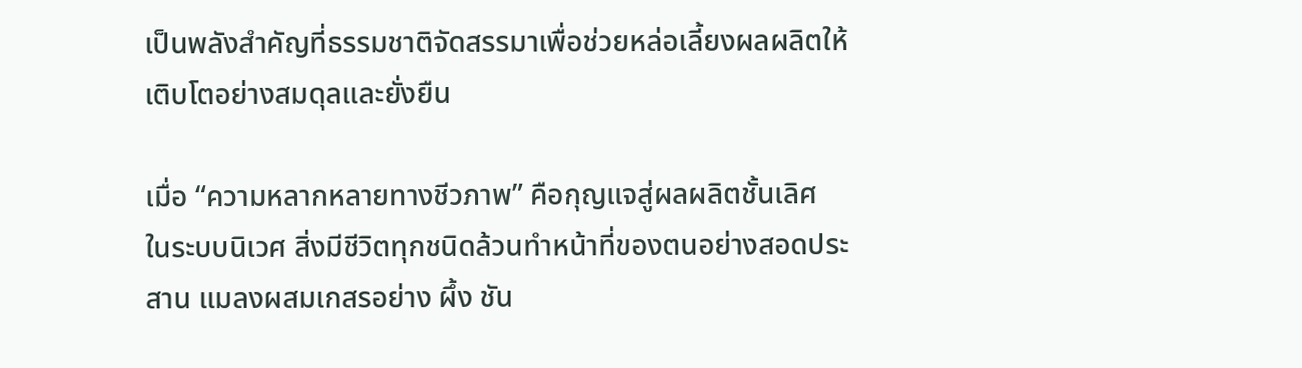เป็นพลังสำคัญที่ธรรมชาติจัดสรรมาเพื่อช่วยหล่อเลี้ยงผลผลิตให้เติบโตอย่างสมดุลและยั่งยืน

เมื่อ “ความหลากหลายทางชีวภาพ” คือกุญแจสู่ผลผลิตชั้นเลิศ
ในระบบนิเวศ สิ่งมีชีวิตทุกชนิดล้วนทำหน้าที่ของตนอย่างสอดประสาน แมลงผสมเกสรอย่าง ผึ้ง ชัน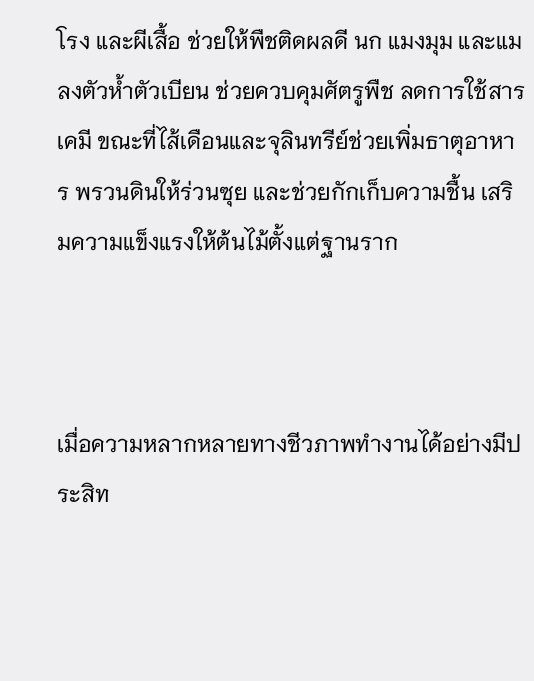โรง และผีเสื้อ ช่วยให้พืชติดผลดี นก แมงมุม และแมลงตัวห้ำตัวเบียน ช่วยควบคุมศัตรูพืช ลดการใช้สารเคมี ขณะที่ไส้เดือนและจุลินทรีย์ช่วยเพิ่มธาตุอาหาร พรวนดินให้ร่วนซุย และช่วยกักเก็บความชื้น เสริมความแข็งแรงให้ต้นไม้ตั้งแต่ฐานราก



เมื่อความหลากหลายทางชีวภาพทำงานได้อย่างมีประสิท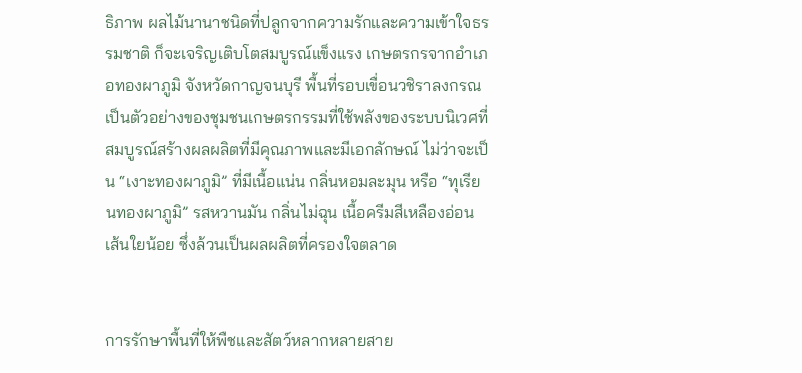ธิภาพ ผลไม้นานาชนิดที่ปลูกจากความรักและความเข้าใจธรรมชาติ ก็จะเจริญเติบโตสมบูรณ์แข็งแรง เกษตรกรจากอำเภอทองผาภูมิ จังหวัดกาญจนบุรี พื้นที่รอบเขื่อนวชิราลงกรณ เป็นตัวอย่างของชุมชนเกษตรกรรมที่ใช้พลังของระบบนิเวศที่สมบูรณ์สร้างผลผลิตที่มีคุณภาพและมีเอกลักษณ์ ไม่ว่าจะเป็น “เงาะทองผาภูมิ” ที่มีเนื้อแน่น กลิ่นหอมละมุน หรือ “ทุเรียนทองผาภูมิ” รสหวานมัน กลิ่นไม่ฉุน เนื้อครีมสีเหลืองอ่อน เส้นใยน้อย ซึ่งล้วนเป็นผลผลิตที่ครองใจตลาด


การรักษาพื้นที่ให้พืชและสัตว์หลากหลายสาย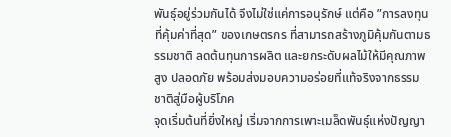พันธุ์อยู่ร่วมกันได้ จึงไม่ใช่แค่การอนุรักษ์ แต่คือ ”การลงทุนที่คุ้มค่าที่สุด” ของเกษตรกร ที่สามารถสร้างภูมิคุ้มกันตามธรรมชาติ ลดต้นทุนการผลิต และยกระดับผลไม้ให้มีคุณภาพสูง ปลอดภัย พร้อมส่งมอบความอร่อยที่แท้จริงจากธรรมชาติสู่มือผู้บริโภค
จุดเริ่มต้นที่ยิ่งใหญ่ เริ่มจากการเพาะเมล็ดพันธุ์แห่งปัญญา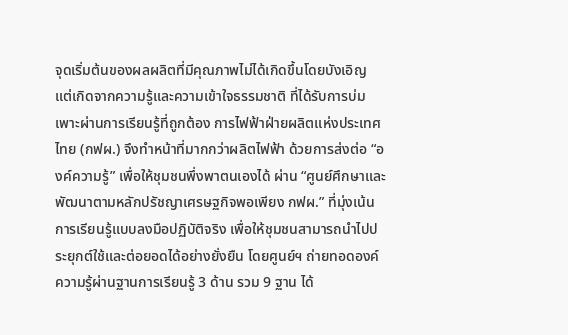จุดเริ่มต้นของผลผลิตที่มีคุณภาพไม่ได้เกิดขึ้นโดยบังเอิญ แต่เกิดจากความรู้และความเข้าใจธรรมชาติ ที่ได้รับการบ่มเพาะผ่านการเรียนรู้ที่ถูกต้อง การไฟฟ้าฝ่ายผลิตแห่งประเทศไทย (กฟผ.) จึงทำหน้าที่มากกว่าผลิตไฟฟ้า ด้วยการส่งต่อ “องค์ความรู้” เพื่อให้ชุมชนพึ่งพาตนเองได้ ผ่าน “ศูนย์ศึกษาและพัฒนาตามหลักปรัชญาเศรษฐกิจพอเพียง กฟผ.” ที่มุ่งเน้นการเรียนรู้แบบลงมือปฏิบัติจริง เพื่อให้ชุมชนสามารถนำไปประยุกต์ใช้และต่อยอดได้อย่างยั่งยืน โดยศูนย์ฯ ถ่ายทอดองค์ความรู้ผ่านฐานการเรียนรู้ 3 ด้าน รวม 9 ฐาน ได้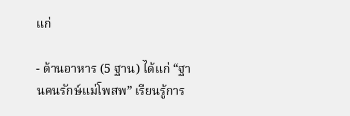แก่

- ด้านอาหาร (5 ฐาน) ได้แก่ “ฐานคนรักษ์แม่โพสพ” เรียนรู้การ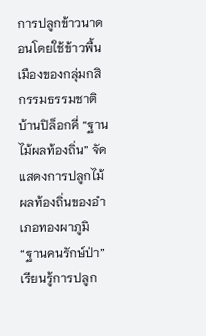การปลูกข้าวนาดอนโดยใช้ข้าวพื้นเมืองของกลุ่มกสิกรรมธรรมชาติบ้านปิล็อกคี่ “ฐานไม้ผลท้องถิ่น” จัดแสดงการปลูกไม้ผลท้องถิ่นของอำเภอทองผาภูมิ “ฐานคนรักษ์ป่า” เรียนรู้การปลูก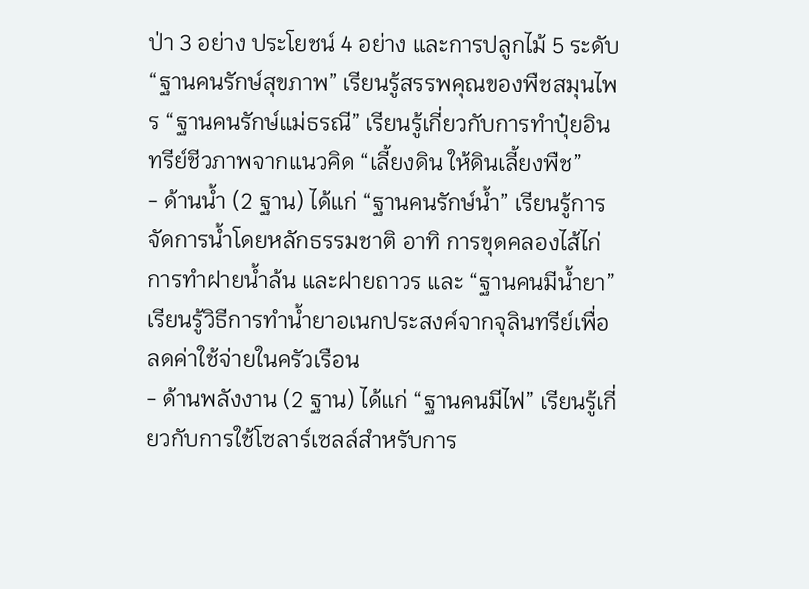ป่า 3 อย่าง ประโยชน์ 4 อย่าง และการปลูกไม้ 5 ระดับ “ฐานคนรักษ์สุขภาพ” เรียนรู้สรรพคุณของพืชสมุนไพร “ฐานคนรักษ์แม่ธรณี” เรียนรู้เกี่ยวกับการทำปุ๋ยอินทรีย์ชีวภาพจากแนวคิด “เลี้ยงดิน ให้ดินเลี้ยงพืช”
- ด้านน้ำ (2 ฐาน) ได้แก่ “ฐานคนรักษ์น้ำ” เรียนรู้การจัดการน้ำโดยหลักธรรมชาติ อาทิ การขุดคลองไส้ไก่ การทำฝายน้ำล้น และฝายถาวร และ “ฐานคนมีน้ำยา” เรียนรู้วิธีการทำน้ำยาอเนกประสงค์จากจุลินทรีย์เพื่อลดค่าใช้จ่ายในครัวเรือน
- ด้านพลังงาน (2 ฐาน) ได้แก่ “ฐานคนมีไฟ” เรียนรู้เกี่ยวกับการใช้โซลาร์เซลล์สำหรับการ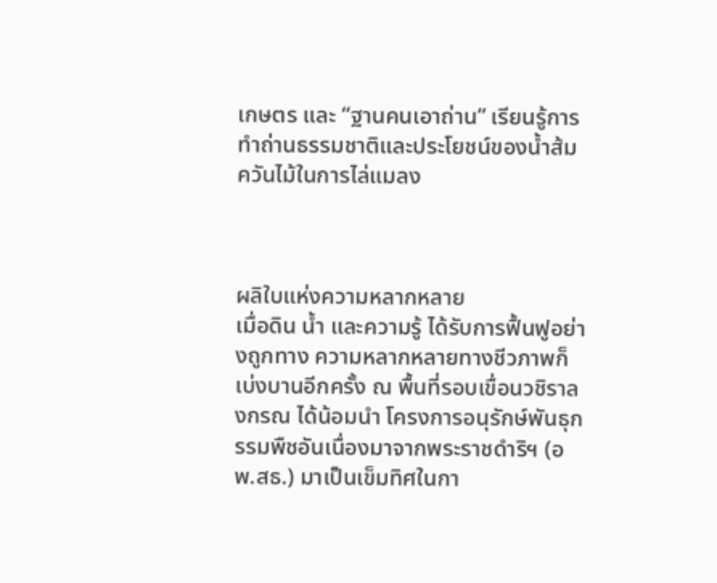เกษตร และ “ฐานคนเอาถ่าน” เรียนรู้การทำถ่านธรรมชาติและประโยชน์ของน้ำส้มควันไม้ในการไล่แมลง



ผลิใบแห่งความหลากหลาย
เมื่อดิน น้ำ และความรู้ ได้รับการฟื้นฟูอย่างถูกทาง ความหลากหลายทางชีวภาพก็เบ่งบานอีกครั้ง ณ พื้นที่รอบเขื่อนวชิราลงกรณ ได้น้อมนำ โครงการอนุรักษ์พันธุกรรมพืชอันเนื่องมาจากพระราชดำริฯ (อพ.สธ.) มาเป็นเข็มทิศในกา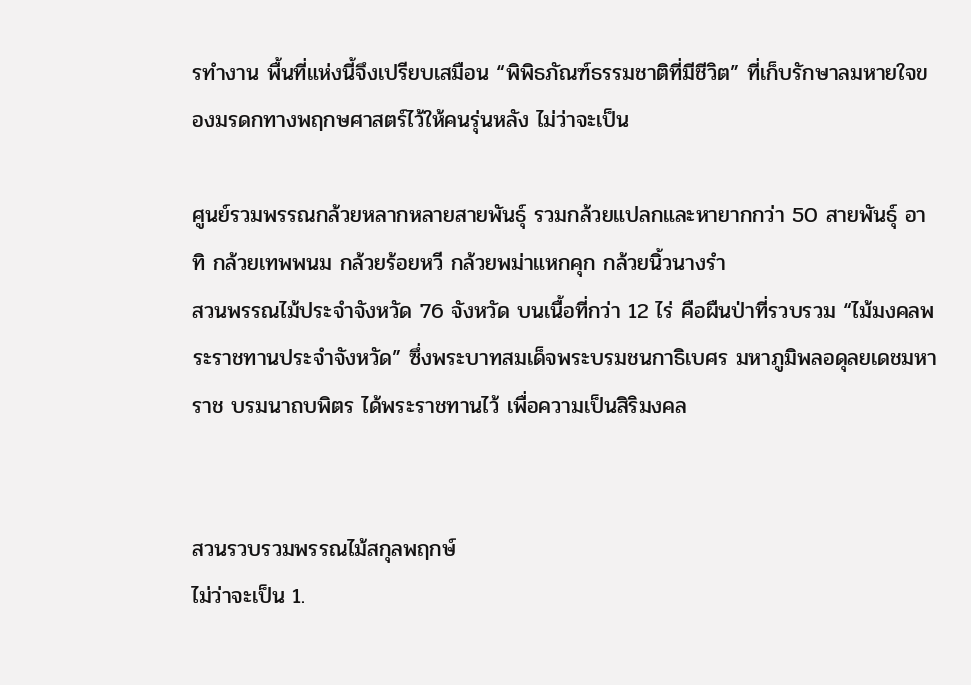รทำงาน พื้นที่แห่งนี้จึงเปรียบเสมือน “พิพิธภัณฑ์ธรรมชาติที่มีชีวิต” ที่เก็บรักษาลมหายใจของมรดกทางพฤกษศาสตร์ไว้ให้คนรุ่นหลัง ไม่ว่าจะเป็น

ศูนย์รวมพรรณกล้วยหลากหลายสายพันธุ์ รวมกล้วยแปลกและหายากกว่า 50 สายพันธุ์ อาทิ กล้วยเทพพนม กล้วยร้อยหวี กล้วยพม่าแหกคุก กล้วยนิ้วนางรำ
สวนพรรณไม้ประจำจังหวัด 76 จังหวัด บนเนื้อที่กว่า 12 ไร่ คือผืนป่าที่รวบรวม “ไม้มงคลพระราชทานประจำจังหวัด” ซึ่งพระบาทสมเด็จพระบรมชนกาธิเบศร มหาภูมิพลอดุลยเดชมหาราช บรมนาถบพิตร ได้พระราชทานไว้ เพื่อความเป็นสิริมงคล


สวนรวบรวมพรรณไม้สกุลพฤกษ์
ไม่ว่าจะเป็น 1.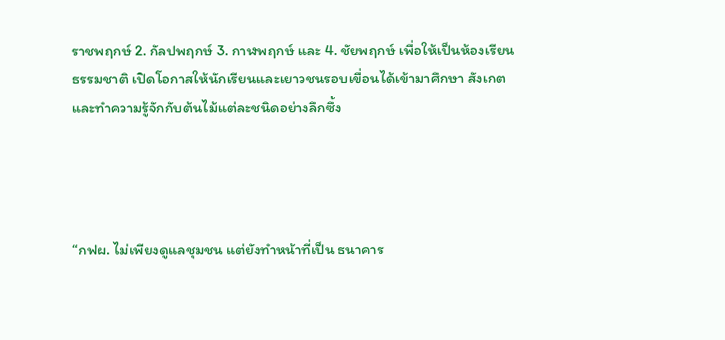ราชพฤกษ์ 2. กัลปพฤกษ์ 3. กาฬพฤกษ์ และ 4. ชัยพฤกษ์ เพื่อให้เป็นห้องเรียนธรรมชาติ เปิดโอกาสให้นักเรียนและเยาวชนรอบเขื่อนได้เข้ามาศึกษา สังเกต และทำความรู้จักกับต้นไม้แต่ละชนิดอย่างลึกซึ้ง




“กฟผ. ไม่เพียงดูแลชุมชน แต่ยังทำหน้าที่เป็น ธนาคาร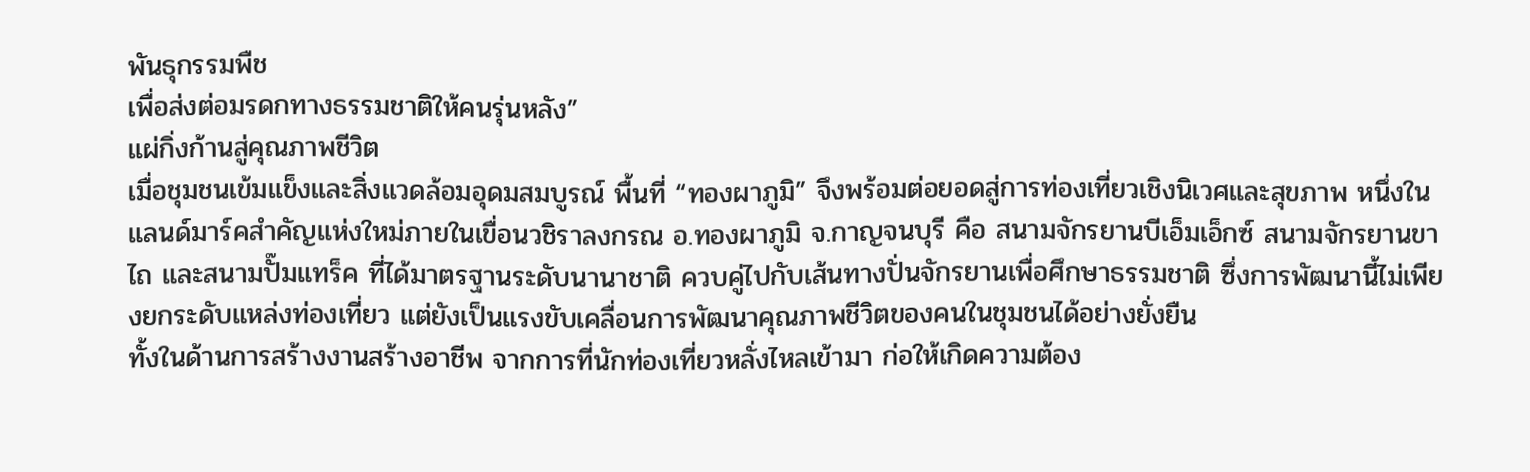พันธุกรรมพืช
เพื่อส่งต่อมรดกทางธรรมชาติให้คนรุ่นหลัง”
แผ่กิ่งก้านสู่คุณภาพชีวิต
เมื่อชุมชนเข้มแข็งและสิ่งแวดล้อมอุดมสมบูรณ์ พื้นที่ “ทองผาภูมิ” จึงพร้อมต่อยอดสู่การท่องเที่ยวเชิงนิเวศและสุขภาพ หนึ่งในแลนด์มาร์คสำคัญแห่งใหม่ภายในเขื่อนวชิราลงกรณ อ.ทองผาภูมิ จ.กาญจนบุรี คือ สนามจักรยานบีเอ็มเอ็กซ์ สนามจักรยานขาไถ และสนามปั๊มแทร็ค ที่ได้มาตรฐานระดับนานาชาติ ควบคู่ไปกับเส้นทางปั่นจักรยานเพื่อศึกษาธรรมชาติ ซึ่งการพัฒนานี้ไม่เพียงยกระดับแหล่งท่องเที่ยว แต่ยังเป็นแรงขับเคลื่อนการพัฒนาคุณภาพชีวิตของคนในชุมชนได้อย่างยั่งยืน
ทั้งในด้านการสร้างงานสร้างอาชีพ จากการที่นักท่องเที่ยวหลั่งไหลเข้ามา ก่อให้เกิดความต้อง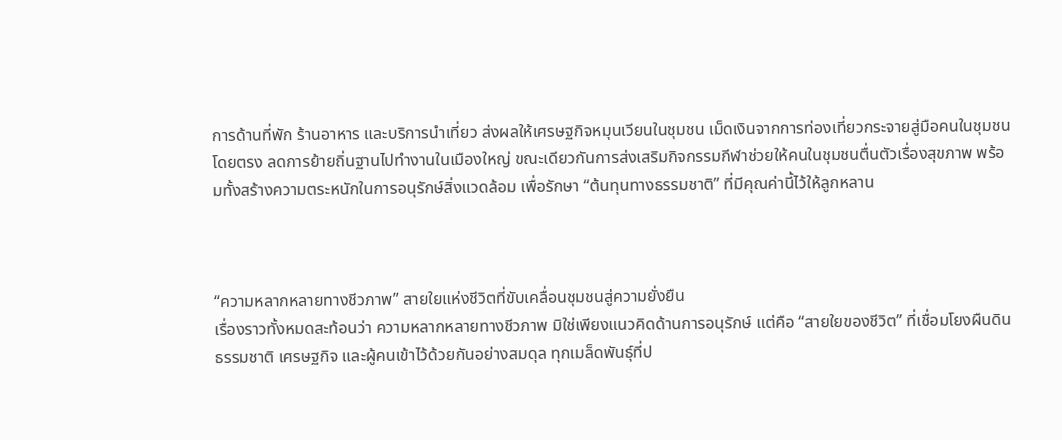การด้านที่พัก ร้านอาหาร และบริการนำเที่ยว ส่งผลให้เศรษฐกิจหมุนเวียนในชุมชน เม็ดเงินจากการท่องเที่ยวกระจายสู่มือคนในชุมชนโดยตรง ลดการย้ายถิ่นฐานไปทำงานในเมืองใหญ่ ขณะเดียวกันการส่งเสริมกิจกรรมกีฬาช่วยให้คนในชุมชนตื่นตัวเรื่องสุขภาพ พร้อมทั้งสร้างความตระหนักในการอนุรักษ์สิ่งแวดล้อม เพื่อรักษา “ต้นทุนทางธรรมชาติ” ที่มีคุณค่านี้ไว้ให้ลูกหลาน



“ความหลากหลายทางชีวภาพ” สายใยแห่งชีวิตที่ขับเคลื่อนชุมชนสู่ความยั่งยืน
เรื่องราวทั้งหมดสะท้อนว่า ความหลากหลายทางชีวภาพ มิใช่เพียงแนวคิดด้านการอนุรักษ์ แต่คือ “สายใยของชีวิต” ที่เชื่อมโยงผืนดิน ธรรมชาติ เศรษฐกิจ และผู้คนเข้าไว้ด้วยกันอย่างสมดุล ทุกเมล็ดพันธุ์ที่ป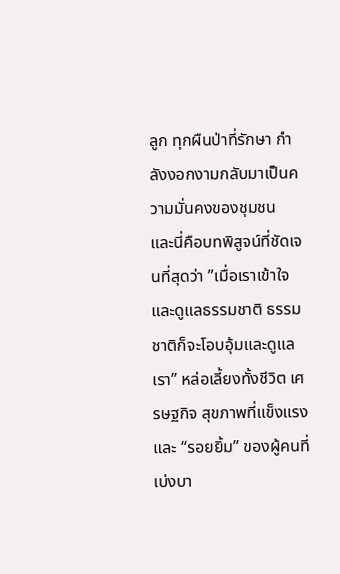ลูก ทุกผืนป่าที่รักษา กำลังงอกงามกลับมาเป็นความมั่นคงของชุมชน
และนี่คือบทพิสูจน์ที่ชัดเจนที่สุดว่า ”เมื่อเราเข้าใจและดูแลธรรมชาติ ธรรมชาติก็จะโอบอุ้มและดูแลเรา” หล่อเลี้ยงทั้งชีวิต เศรษฐกิจ สุขภาพที่แข็งแรง และ “รอยยิ้ม” ของผู้คนที่เบ่งบา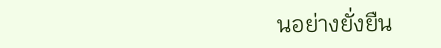นอย่างยั่งยืน